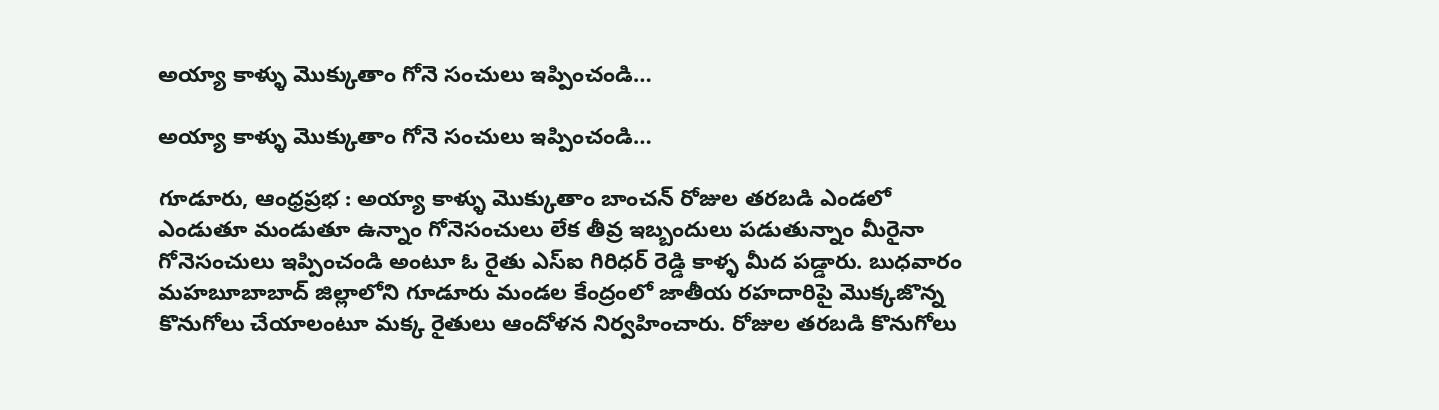అయ్యా కాళ్ళు మొక్కుతాం గోనె సంచులు ఇప్పించండి…

అయ్యా కాళ్ళు మొక్కుతాం గోనె సంచులు ఇప్పించండి…

గూడూరు, ఆంధ్రప్రభ : అయ్యా కాళ్ళు మొక్కుతాం బాంచన్ రోజుల తరబడి ఎండలో ఎండుతూ మండుతూ ఉన్నాం గోనెసంచులు లేక తీవ్ర ఇబ్బందులు పడుతున్నాం మీరైనా గోనెసంచులు ఇప్పించండి అంటూ ఓ రైతు ఎస్ఐ గిరిధర్ రెడ్డి కాళ్ళ మీద పడ్డారు. బుధవారం మహబూబాబాద్ జిల్లాలోని గూడూరు మండల కేంద్రంలో జాతీయ రహదారిపై మొక్కజొన్న కొనుగోలు చేయాలంటూ మక్క రైతులు ఆందోళన నిర్వహించారు. రోజుల తరబడి కొనుగోలు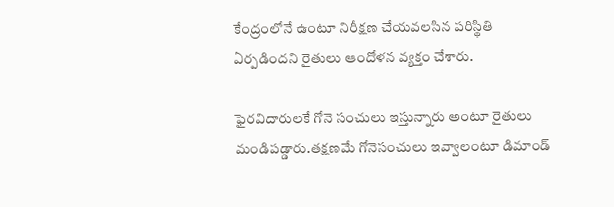కేంద్రంలోనే ఉంటూ నిరీక్షణ చేయవలసిన పరిస్థితి ఏర్పడిందని రైతులు ఆందోళన వ్యక్తం చేశారు.

ఫైరవిదారులకే గోనె సంచులు ఇస్తున్నారు అంటూ రైతులు మండిపడ్డారు.తక్షణమే గోనెసంచులు ఇవ్వాలంటూ డిమాండ్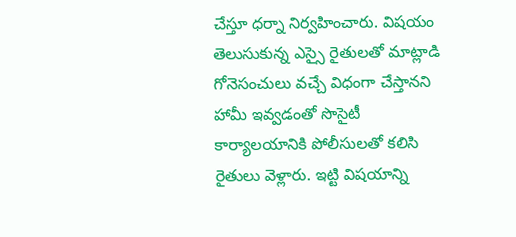చేస్తూ ధర్నా నిర్వహించారు. విషయం తెలుసుకున్న ఎస్సై రైతులతో మాట్లాడి గోనెసంచులు వచ్చే విధంగా చేస్తానని హామీ ఇవ్వడంతో సొసైటీ కార్యాలయానికి పోలీసులతో కలిసి రైతులు వెళ్లారు. ఇట్టి విషయాన్ని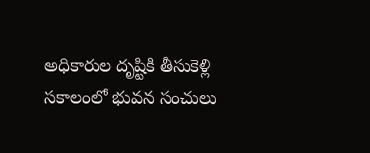అధికారుల దృష్టికి తీసుకెళ్లి సకాలంలో భువన సంచులు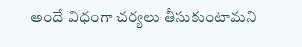అందే విధంగా చర్యలు తీసుకుంటామని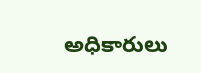అధికారులు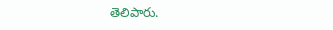తెలిపారు.